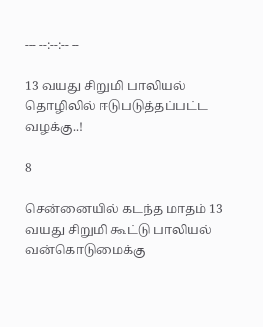--- --:--:-- --

13 வயது சிறுமி பாலியல் தொழிலில் ஈடுபடுத்தப்பட்ட வழக்கு..!

8

சென்னையில் கடந்த மாதம் 13 வயது சிறுமி கூட்டு பாலியல் வன்கொடுமைக்கு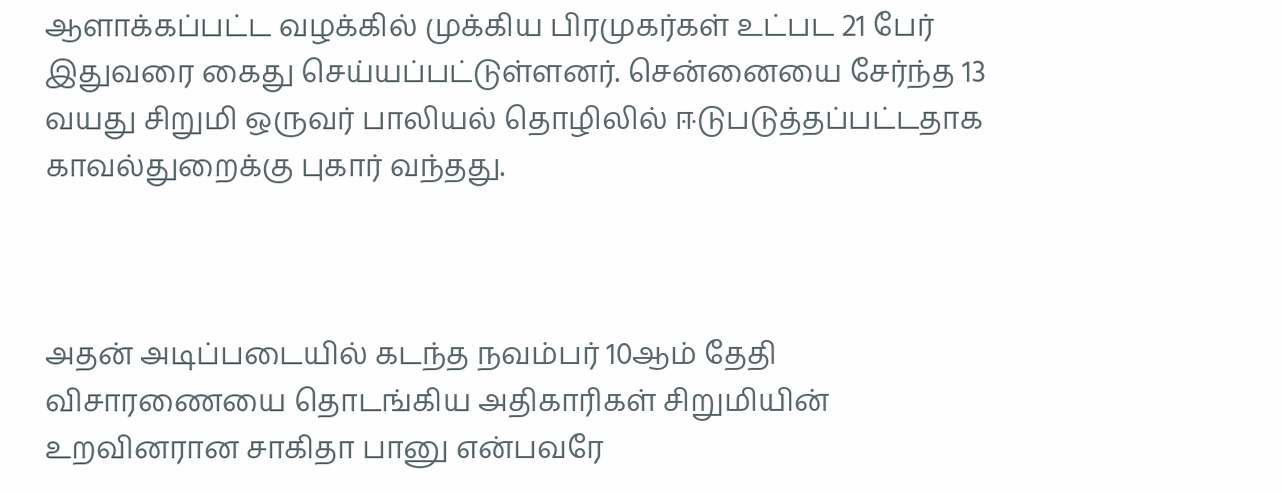ஆளாக்கப்பட்ட வழக்கில் முக்கிய பிரமுகர்கள் உட்பட 21 பேர் இதுவரை கைது செய்யப்பட்டுள்ளனர். சென்னையை சேர்ந்த 13 வயது சிறுமி ஒருவர் பாலியல் தொழிலில் ஈடுபடுத்தப்பட்டதாக காவல்துறைக்கு புகார் வந்தது.



அதன் அடிப்படையில் கடந்த நவம்பர் 10ஆம் தேதி விசாரணையை தொடங்கிய அதிகாரிகள் சிறுமியின் உறவினரான சாகிதா பானு என்பவரே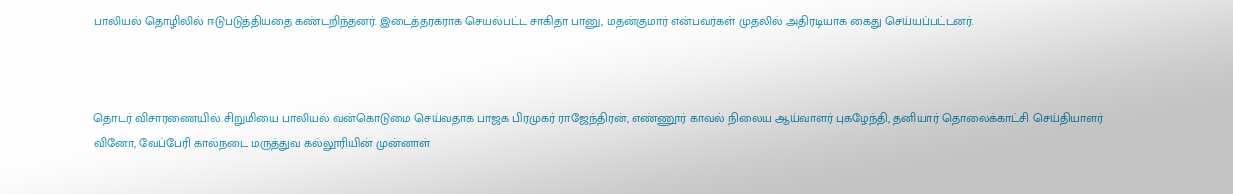பாலியல் தொழிலில் ஈடுபடுத்தியதை கண்டறிந்தனர். இடைத்தரகராக செயல்பட்ட சாகிதா பானு, மதன்குமார் என்பவர்கள் முதலில் அதிரடியாக கைது செய்யப்பட்டனர்.



தொடர் விசாரணையில் சிறுமியை பாலியல் வன்கொடுமை செய்வதாக பாஜக பிரமுகர் ராஜேந்திரன், எண்ணூர் காவல் நிலைய ஆய்வாளர் புகழேந்தி, தனியார் தொலைக்காட்சி செய்தியாளர் வினோ, வேப்பேரி கால்நடை மருத்துவ கல்லூரியின் முன்னாள்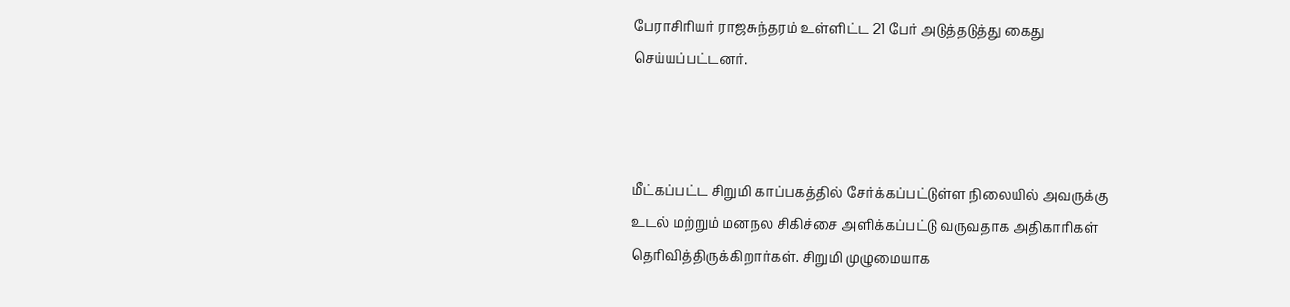பேராசிரியர் ராஜசுந்தரம் உள்ளிட்ட 21 பேர் அடுத்தடுத்து கைது செய்யப்பட்டனர்.



மீட்கப்பட்ட சிறுமி காப்பகத்தில் சேர்க்கப்பட்டுள்ள நிலையில் அவருக்கு உடல் மற்றும் மனநல சிகிச்சை அளிக்கப்பட்டு வருவதாக அதிகாரிகள் தெரிவித்திருக்கிறார்கள். சிறுமி முழுமையாக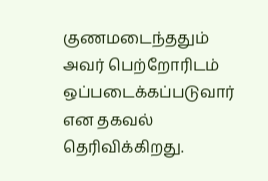குணமடைந்ததும் அவர் பெற்றோரிடம் ஒப்படைக்கப்படுவார் என தகவல் தெரிவிக்கிறது.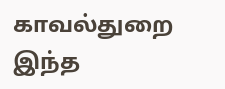காவல்துறை இந்த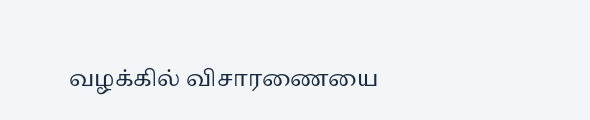வழக்கில் விசாரணையை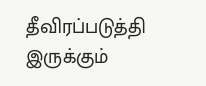தீவிரப்படுத்தி இருக்கும்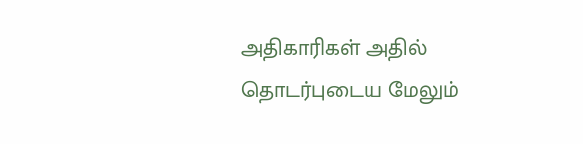அதிகாரிகள் அதில் தொடர்புடைய மேலும்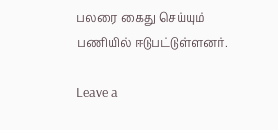பலரை கைது செய்யும் பணியில் ஈடுபட்டுள்ளனர்.

Leave a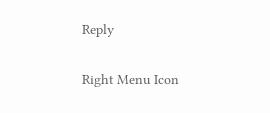Reply

Right Menu Icon